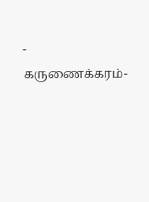- கருணைக்கரம்-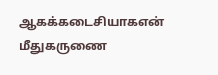ஆகக்கடைசியாகஎன் மீதுகருணை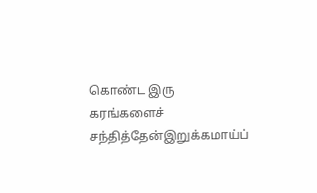கொண்ட இரு கரங்களைச் சந்தித்தேன்இறுக்கமாய்ப்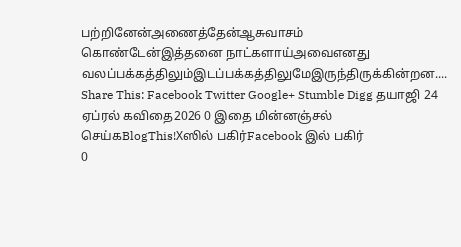பற்றினேன்அணைத்தேன்ஆசுவாசம் கொண்டேன்இத்தனை நாட்களாய்அவைஎனது வலப்பக்கத்திலும்இடப்பக்கத்திலுமேஇருந்திருக்கின்றன.... Share This: Facebook Twitter Google+ Stumble Digg தயாஜி 24 ஏப்ரல் கவிதை2026 0 இதை மின்னஞ்சல் செய்கBlogThis!Xஸில் பகிர்Facebook இல் பகிர்
0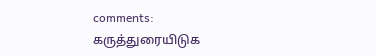comments:
கருத்துரையிடுக